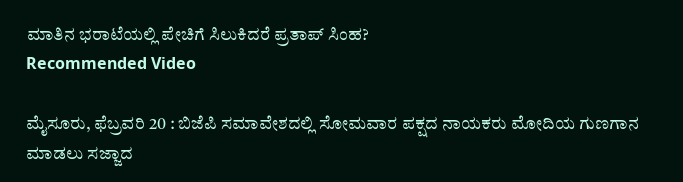ಮಾತಿನ ಭರಾಟೆಯಲ್ಲಿ ಪೇಚಿಗೆ ಸಿಲುಕಿದರೆ ಪ್ರತಾಪ್ ಸಿಂಹ?
Recommended Video

ಮೈಸೂರು, ಫೆಬ್ರವರಿ 20 : ಬಿಜೆಪಿ ಸಮಾವೇಶದಲ್ಲಿ ಸೋಮವಾರ ಪಕ್ಷದ ನಾಯಕರು ಮೋದಿಯ ಗುಣಗಾನ ಮಾಡಲು ಸಜ್ಜಾದ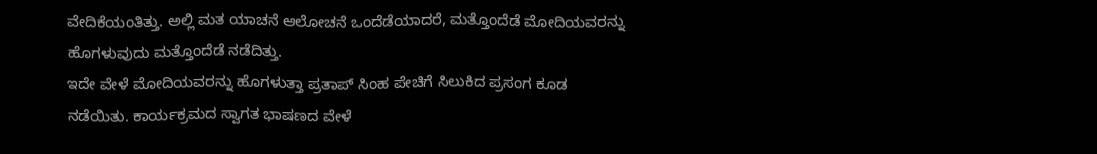ವೇದಿಕೆಯಂತಿತ್ತು. ಅಲ್ಲಿ ಮತ ಯಾಚನೆ ಆಲೋಚನೆ ಒಂದೆಡೆಯಾದರೆ, ಮತ್ತೊಂದೆಡೆ ಮೋದಿಯವರನ್ನು ಹೊಗಳುವುದು ಮತ್ತೊಂದೆಡೆ ನಡೆದಿತ್ತು.
ಇದೇ ವೇಳೆ ಮೋದಿಯವರನ್ನು ಹೊಗಳುತ್ತಾ ಪ್ರತಾಪ್ ಸಿಂಹ ಪೇಚಿಗೆ ಸಿಲುಕಿದ ಪ್ರಸಂಗ ಕೂಡ ನಡೆಯಿತು. ಕಾರ್ಯಕ್ರಮದ ಸ್ವಾಗತ ಭಾಷಣದ ವೇಳೆ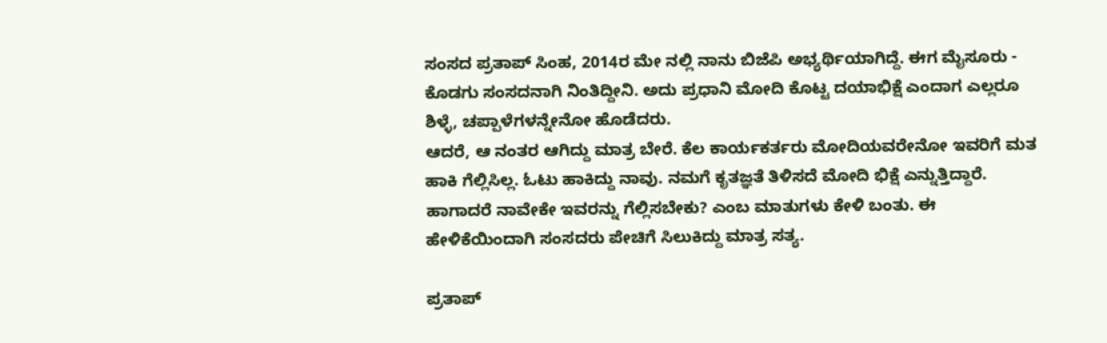ಸಂಸದ ಪ್ರತಾಪ್ ಸಿಂಹ, 2014ರ ಮೇ ನಲ್ಲಿ ನಾನು ಬಿಜೆಪಿ ಅಭ್ಯರ್ಥಿಯಾಗಿದ್ದೆ. ಈಗ ಮೈಸೂರು - ಕೊಡಗು ಸಂಸದನಾಗಿ ನಿಂತಿದ್ದೀನಿ. ಅದು ಪ್ರಧಾನಿ ಮೋದಿ ಕೊಟ್ಟ ದಯಾಭಿಕ್ಷೆ ಎಂದಾಗ ಎಲ್ಲರೂ ಶಿಳ್ಳೆ, ಚಪ್ಪಾಳೆಗಳನ್ನೇನೋ ಹೊಡೆದರು.
ಆದರೆ, ಆ ನಂತರ ಆಗಿದ್ದು ಮಾತ್ರ ಬೇರೆ. ಕೆಲ ಕಾರ್ಯಕರ್ತರು ಮೋದಿಯವರೇನೋ ಇವರಿಗೆ ಮತ ಹಾಕಿ ಗೆಲ್ಲಿಸಿಲ್ಲ. ಓಟು ಹಾಕಿದ್ದು ನಾವು. ನಮಗೆ ಕೃತಜ್ಞತೆ ತಿಳಿಸದೆ ಮೋದಿ ಭಿಕ್ಷೆ ಎನ್ನುತ್ತಿದ್ದಾರೆ. ಹಾಗಾದರೆ ನಾವೇಕೇ ಇವರನ್ನು ಗೆಲ್ಲಿಸಬೇಕು? ಎಂಬ ಮಾತುಗಳು ಕೇಳಿ ಬಂತು. ಈ ಹೇಳಿಕೆಯಿಂದಾಗಿ ಸಂಸದರು ಪೇಚಿಗೆ ಸಿಲುಕಿದ್ದು ಮಾತ್ರ ಸತ್ಯ.

ಪ್ರತಾಪ್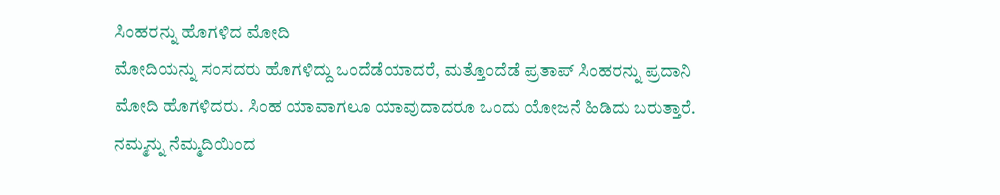ಸಿಂಹರನ್ನು ಹೊಗಳಿದ ಮೋದಿ
ಮೋದಿಯನ್ನು ಸಂಸದರು ಹೊಗಳಿದ್ದು ಒಂದೆಡೆಯಾದರೆ, ಮತ್ತೊಂದೆಡೆ ಪ್ರತಾಪ್ ಸಿಂಹರನ್ನು ಪ್ರದಾನಿ ಮೋದಿ ಹೊಗಳಿದರು. ಸಿಂಹ ಯಾವಾಗಲೂ ಯಾವುದಾದರೂ ಒಂದು ಯೋಜನೆ ಹಿಡಿದು ಬರುತ್ತಾರೆ. ನಮ್ಮನ್ನು ನೆಮ್ಮದಿಯಿಂದ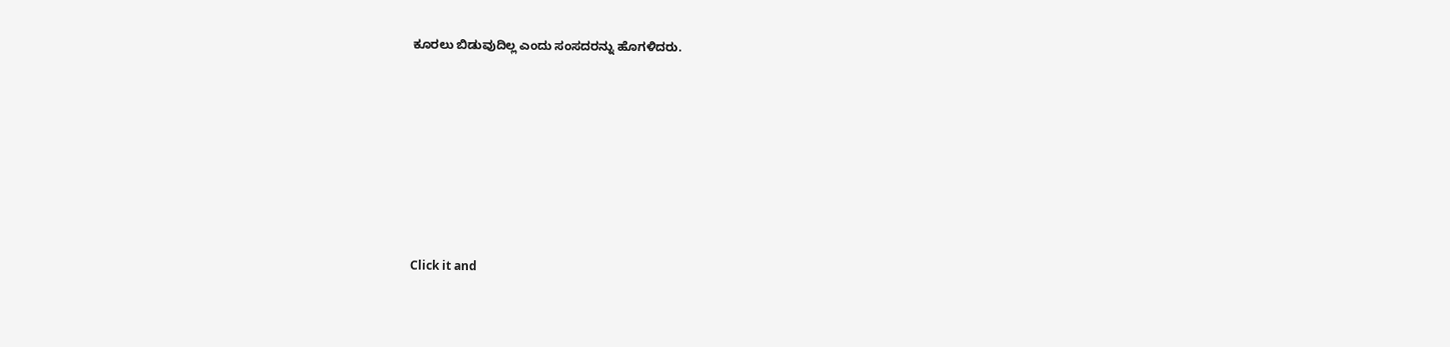ಕೂರಲು ಬಿಡುವುದಿಲ್ಲ ಎಂದು ಸಂಸದರನ್ನು ಹೊಗಳಿದರು.












Click it and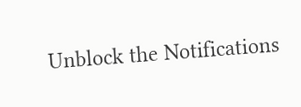Unblock the Notifications